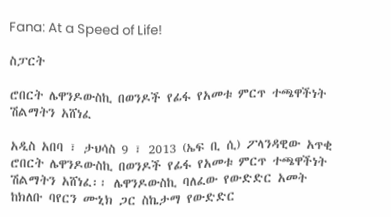Fana: At a Speed of Life!

ስፓርት

ሮበርት ሌዋንዶውስኪ በወንዶች የፊፋ የአመቱ ምርጥ ተጫዋችነት ሽልማትን አሸነፈ

አዲስ አበባ ፣ ታህሳስ 9 ፣ 2013 (ኤፍ ቢ ሲ) ፖላንዳዊው አጥቂ ሮበርት ሌዋንዶውስኪ በወንዶች የፊፋ የአመቱ ምርጥ ተጫዋችነት ሽልማትን አሸነፈ፡፡ ሌዋንዶውስኪ ባለፈው የውድድር አመት ከክለቡ ባየርን ሙኒክ ጋር ስኬታማ የውድድር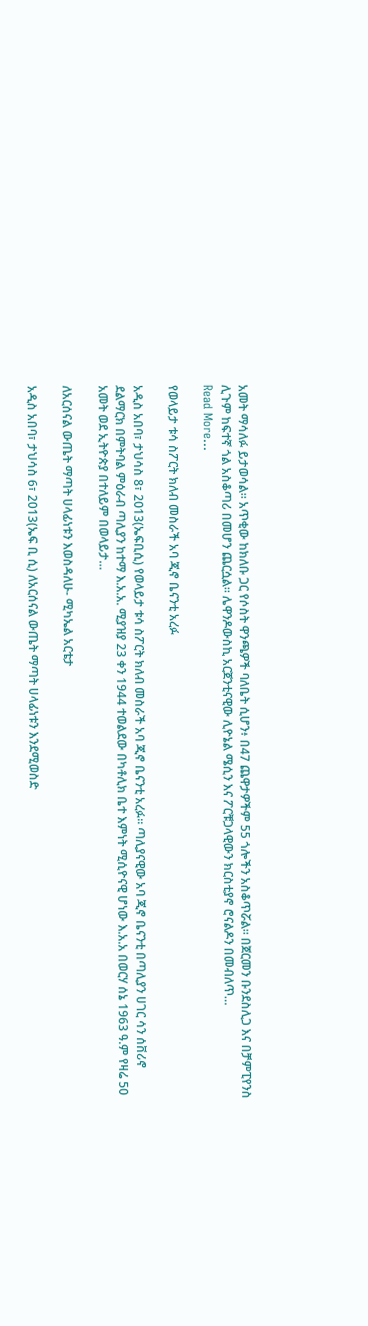አመት ማሳለፉ ይታወሳል፡፡ አጥቂው ከክለቡ ጋር የሶስት ዋንጫዎች ባለቤት ሲሆን፥ በ47 ጨዋታዎችም 55 ጎሎችን አስቆጥሯል፡፡ በጀርመን ቡንደስሊጋ እና በቻምፒየንስ ሊጉም ከፍተኛ ጎል አስቆጣሪ በመሆን ጨርሷል፡፡ ሌዋንዶውስኪ አርጀንቲናዊው ሊዮኔል ሜሲን እና ፖርቹጋላዊውን ክርስቲያኖ ሮናልዶን በመብለጥ…
Read More...

የወላይታ ቱሳ ስፖርት ክለብ መስራች አባ ጂኖ ቤናንቲ አረፉ

አዲስ አበባ፣ ታህሳስ 8፣ 2013(ኤፍቢሲ) የወላይታ ቱሳ ስፖርት ክለብ መስራች አባ ጂኖ ቤናንቲ አረፉ። ጣሊያናዊው አባ ጂኖ ቤናንቲ በጣሊያን ሀገር ሳን ሰቨሪኖ ደልማርክ በምትባል ምዕራብ ጣሊያን ከተማ እ.አ.አ. ሚያዝያ 23 ቀን 1944 ተወልደው በካቶሊክ ቤተ እምነት ሚሲዮናዊ ሆነው እ.አ.አ በወርሃ ሰኔ 1963 ዓ.ም የዛሬ 50 አመት ወደ ኢትዮጵያ በተለይም በወላይታ…

ለአርሰናል ውጤት ማጣት ሀላፊነቱን እወስዳለሁ- ሚካኤል አርቴታ

አዲስ አበባ፣ ታህሳስ 6፣ 2013(ኤፍ ቢ ሲ) ለአርሰናል ውጤት ማጣት ሀላፊነቱን እንደሚወስድ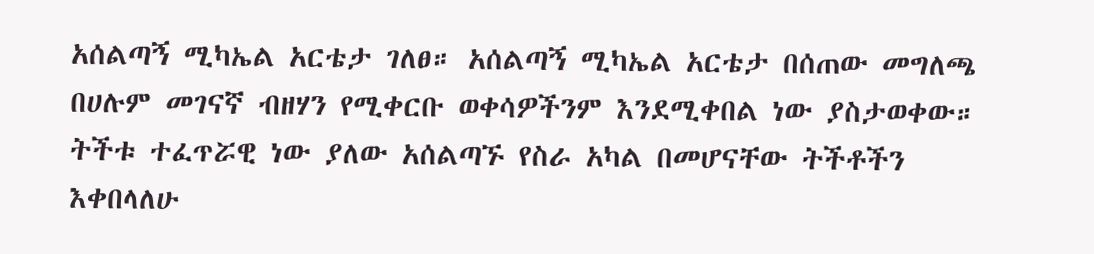አሰልጣኝ ሚካኤል አርቴታ ገለፀ። አሰልጣኝ ሚካኤል አርቴታ በሰጠው መግለጫ በሀሉም መገናኛ ብዘሃን የሚቀርቡ ወቀሳዎችንም እንደሚቀበል ነው ያስታወቀው። ትችቱ ተፈጥሯዊ ነው ያለው አሰልጣኙ የስራ አካል በመሆናቸው ትችቶችን እቀበላለሁ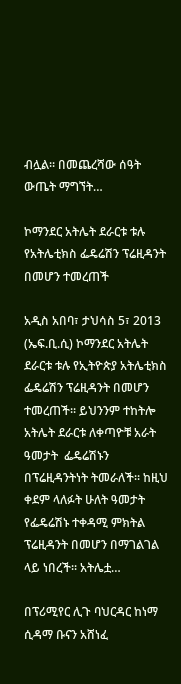ብሏል፡፡ በመጨረሻው ሰዓት ውጤት ማግኘት…

ኮማንደር አትሌት ደራርቱ ቱሉ የአትሌቲክስ ፌዴሬሽን ፕሬዚዳንት በመሆን ተመረጠች

አዲስ አበባ፣ ታህሳስ 5፣ 2013 (ኤፍ.ቢ.ሲ) ኮማንደር አትሌት ደራርቱ ቱሉ የኢትዮጵያ አትሌቲክስ ፌዴሬሽን ፕሬዚዳንት በመሆን ተመረጠች፡፡ ይህንንም ተከትሎ አትሌት ደራርቱ ለቀጣዮቹ አራት ዓመታት  ፌዴሬሽኑን በፕሬዚዳንትነት ትመራለች፡፡ ከዚህ ቀደም ላለፉት ሁለት ዓመታት  የፌዴሬሽኑ ተቀዳሚ ምክትል ፕሬዚዳንት በመሆን በማገልገል ላይ ነበረች፡፡ አትሌቷ…

በፕሪሚየር ሊጉ ባህርዳር ከነማ ሲዳማ ቡናን አሸነፈ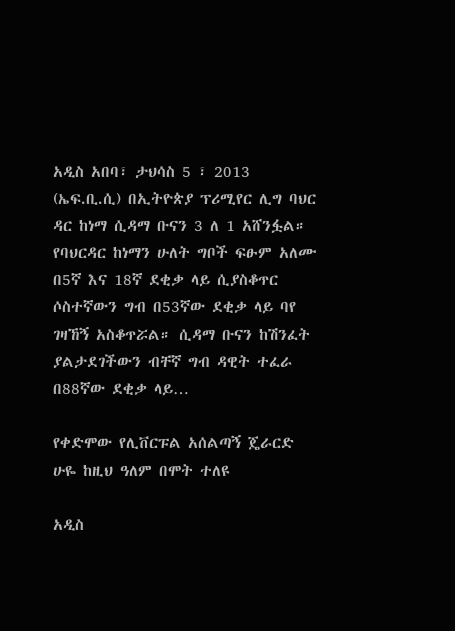አዲስ አበባ፣ ታህሳስ 5 ፣ 2013 (ኤፍ.ቢ.ሲ) በኢትዮጵያ ፕሪሚየር ሊግ ባህር ዳር ከነማ ሲዳማ ቡናን 3 ለ 1 አሸንፏል። የባህርዳር ከነማን ሁለት ግቦች ፍፁም አለሙ በ5ኛ እና 18ኛ ደቂቃ ላይ ሲያስቆጥር ሶስተኛውን ግብ በ53ኛው ደቂቃ ላይ ባየ ገዛኸኝ አስቆጥሯል። ሲዳማ ቡናን ከሽንፈት ያልታደገችውን ብቸኛ ግብ ዳዊት ተፈራ በ88ኛው ደቂቃ ላይ…

የቀድሞው የሊቨርፑል አሰልጣኝ ጄራርድ ሁዬ ከዚህ ዓለም በሞት ተለዩ

አዲስ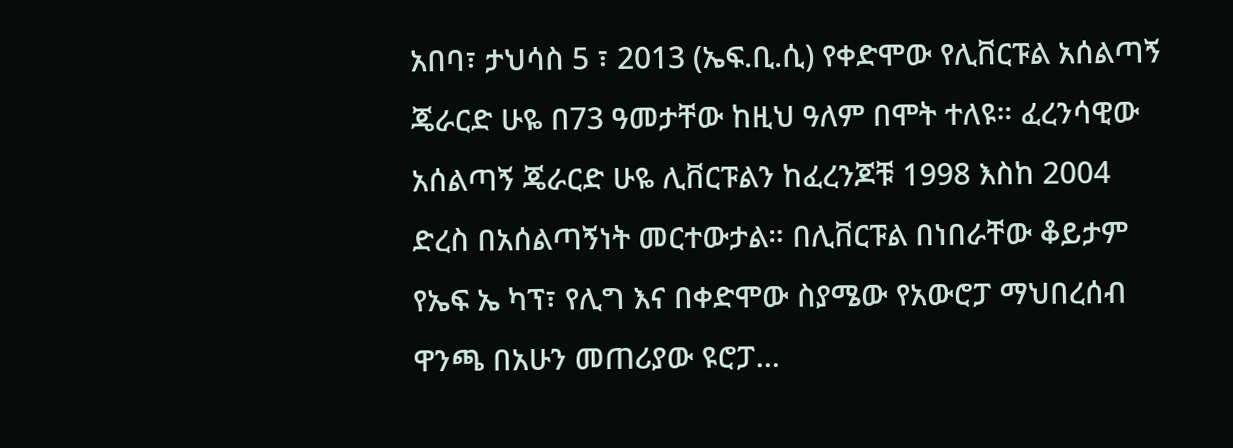አበባ፣ ታህሳስ 5 ፣ 2013 (ኤፍ.ቢ.ሲ) የቀድሞው የሊቨርፑል አሰልጣኝ ጄራርድ ሁዬ በ73 ዓመታቸው ከዚህ ዓለም በሞት ተለዩ። ፈረንሳዊው አሰልጣኝ ጄራርድ ሁዬ ሊቨርፑልን ከፈረንጆቹ 1998 እስከ 2004 ድረስ በአሰልጣኝነት መርተውታል። በሊቨርፑል በነበራቸው ቆይታም የኤፍ ኤ ካፕ፣ የሊግ እና በቀድሞው ስያሜው የአውሮፓ ማህበረሰብ ዋንጫ በአሁን መጠሪያው ዩሮፓ…